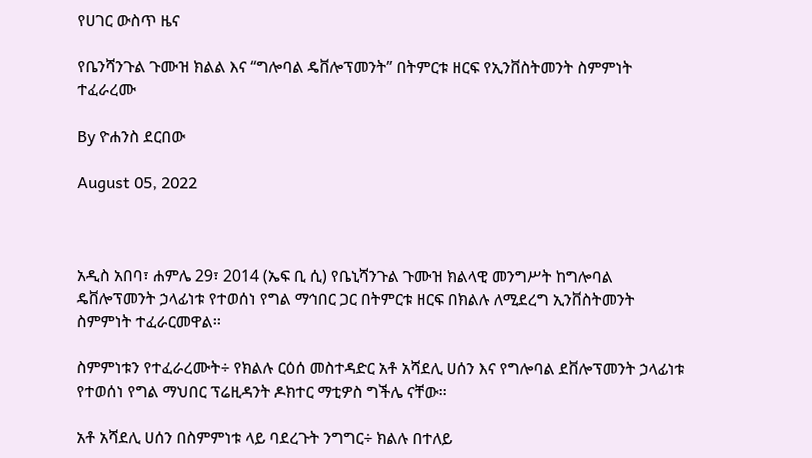የሀገር ውስጥ ዜና

የቤንሻንጉል ጉሙዝ ክልል እና “ግሎባል ዴቨሎፕመንት” በትምርቱ ዘርፍ የኢንቨስትመንት ስምምነት ተፈራረሙ

By ዮሐንስ ደርበው

August 05, 2022



አዲስ አበባ፣ ሐምሌ 29፣ 2014 (ኤፍ ቢ ሲ) የቤኒሻንጉል ጉሙዝ ክልላዊ መንግሥት ከግሎባል ዴቨሎፕመንት ኃላፊነቱ የተወሰነ የግል ማኅበር ጋር በትምርቱ ዘርፍ በክልሉ ለሚደረግ ኢንቨስትመንት ስምምነት ተፈራርመዋል፡፡

ስምምነቱን የተፈራረሙት÷ የክልሉ ርዕሰ መስተዳድር አቶ አሻደሊ ሀሰን እና የግሎባል ደቨሎፕመንት ኃላፊነቱ የተወሰነ የግል ማህበር ፕሬዚዳንት ዶክተር ማቲዎስ ግችሌ ናቸው፡፡

አቶ አሻደሊ ሀሰን በስምምነቱ ላይ ባደረጉት ንግግር÷ ክልሉ በተለይ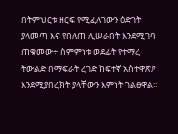በትምህርቱ ዘርፍ የሚፈለገውን ዕድገት ያላመጣ እና የበለጠ ሊሠራበት እንደሚገባ ጠቁመው÷ ስምምነቱ ወደፊት የተማረ ትውልድ በማፍራት ረገድ ከፍተኛ አስተዋጽዖ እንደሚያበረክት ያላቸውን እምነት ገልፀዋል፡፡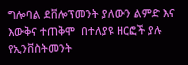ግሎባል ደቨሎፕመንት ያለውን ልምድ እና እውቅና ተጠቅሞ  በተለያዩ ዘርፎች ያሉ የኢንቨስትመንት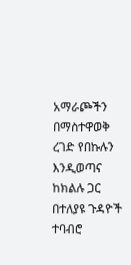አማራጮችን በማስተዋወቅ ረገድ የበኩሉን እንዲወጣና ከክልሉ ጋር በተለያዩ ጉዳዮች ተባብሮ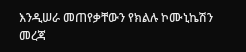እንዲሠራ መጠየቃቸውን የክልሉ ኮሙኒኬሽን መረጃ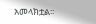አመላክቷል፡፡